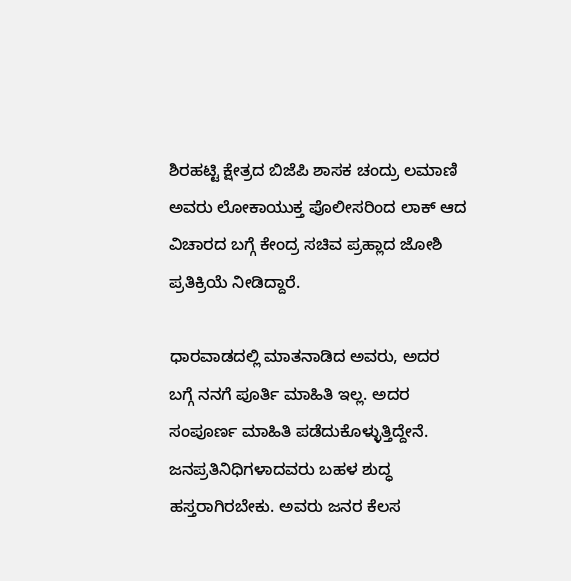ಶಿರಹಟ್ಟಿ ಕ್ಷೇತ್ರದ ಬಿಜೆಪಿ ಶಾಸಕ ಚಂದ್ರು ಲಮಾಣಿ ಅವರು ಲೋಕಾಯುಕ್ತ ಪೊಲೀಸರಿಂದ ಲಾಕ್ ಆದ ವಿಚಾರದ ಬಗ್ಗೆ ಕೇಂದ್ರ ಸಚಿವ ಪ್ರಹ್ಲಾದ ಜೋಶಿ ಪ್ರತಿಕ್ರಿಯೆ ನೀಡಿದ್ದಾರೆ.

ಧಾರವಾಡದಲ್ಲಿ ಮಾತನಾಡಿದ ಅವರು, ಅದರ ಬಗ್ಗೆ ನನಗೆ ಪೂರ್ತಿ ಮಾಹಿತಿ ಇಲ್ಲ. ಅದರ ಸಂಪೂರ್ಣ ಮಾಹಿತಿ ಪಡೆದುಕೊಳ್ಳುತ್ತಿದ್ದೇನೆ. ಜನಪ್ರತಿನಿಧಿಗಳಾದವರು ಬಹಳ ಶುದ್ಧ ಹಸ್ತರಾಗಿರಬೇಕು. ಅವರು ಜನರ ಕೆಲಸ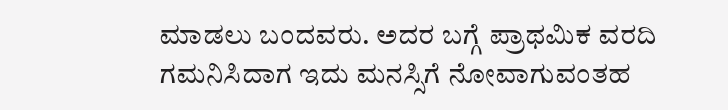ಮಾಡಲು ಬಂದವರು. ಅದರ ಬಗ್ಗೆ ಪ್ರಾಥಮಿಕ ವರದಿ ಗಮನಿಸಿದಾಗ ಇದು ಮನಸ್ಸಿಗೆ ನೋವಾಗುವಂತಹ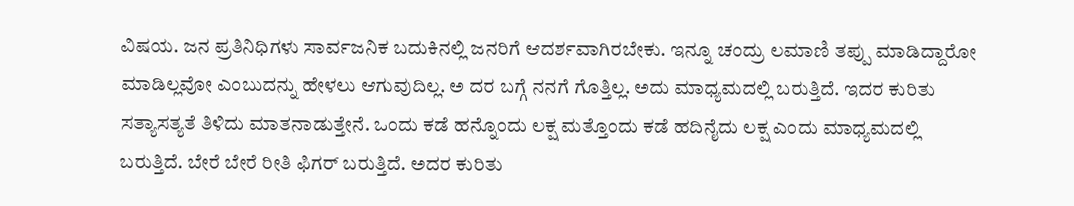ವಿಷಯ. ಜನ ಪ್ರತಿನಿಧಿಗಳು ಸಾರ್ವಜನಿಕ ಬದುಕಿನಲ್ಲಿ ಜನರಿಗೆ ಆದರ್ಶವಾಗಿರಬೇಕು. ಇನ್ನೂ ಚಂದ್ರು ಲಮಾಣಿ ತಪ್ಪು ಮಾಡಿದ್ದಾರೋ ಮಾಡಿಲ್ಲವೋ ಎಂಬುದನ್ನು ಹೇಳಲು ಆಗುವುದಿಲ್ಲ. ಅ ದರ ಬಗ್ಗೆ ನನಗೆ ಗೊತ್ತಿಲ್ಲ. ಅದು ಮಾಧ್ಯಮದಲ್ಲಿ ಬರುತ್ತಿದೆ. ಇದರ ಕುರಿತು ಸತ್ಯಾಸತ್ಯತೆ ತಿಳಿದು ಮಾತನಾಡುತ್ತೇನೆ. ಒಂದು ಕಡೆ ಹನ್ನೊಂದು ಲಕ್ಷ ಮತ್ತೊಂದು ಕಡೆ ಹದಿನೈದು ಲಕ್ಷ ಎಂದು ಮಾಧ್ಯಮದಲ್ಲಿ ಬರುತ್ತಿದೆ. ಬೇರೆ ಬೇರೆ ರೀತಿ ಫಿಗರ್ ಬರುತ್ತಿದೆ. ಅದರ ಕುರಿತು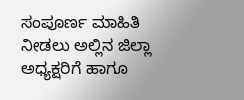ಸಂಪೂರ್ಣ ಮಾಹಿತಿ ನೀಡಲು ಅಲ್ಲಿನ ಜಿಲ್ಲಾ ಅಧ್ಯಕ್ಷರಿಗೆ ಹಾಗೂ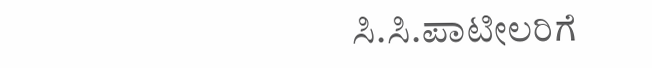ಸಿ.ಸಿ.ಪಾಟೀಲರಿಗೆ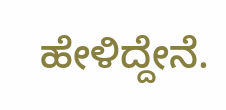ಹೇಳಿದ್ದೇನೆ.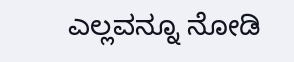ಎಲ್ಲವನ್ನೂ ನೋಡಿ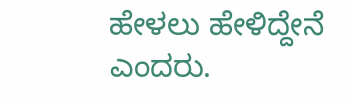ಹೇಳಲು ಹೇಳಿದ್ದೇನೆ ಎಂದರು.